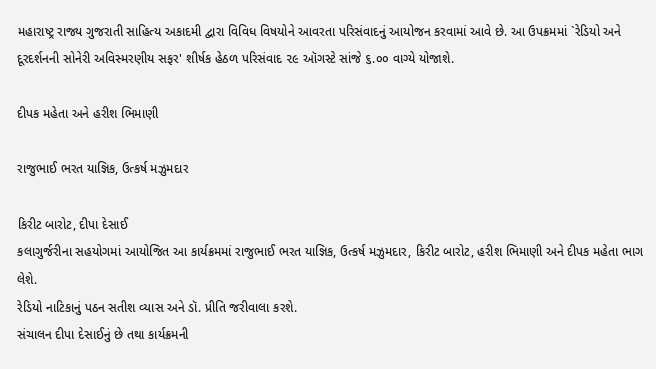મહારાષ્ટ્ર રાજ્ય ગુજરાતી સાહિત્ય અકાદમી દ્વારા વિવિધ વિષયોને આવરતા પરિસંવાદનું આયોજન કરવામાં આવે છે. આ ઉપક્રમમાં `રેડિયો અને દૂરદર્શનની સોનેરી અવિસ્મરણીય સફર' શીર્ષક હેઠળ પરિસંવાદ ૨૯ ઑગસ્ટે સાંજે ૬.૦૦ વાગ્યે યોજાશે.

દીપક મહેતા અને હરીશ ભિમાણી

રાજુભાઈ ભરત યાજ્ઞિક, ઉત્કર્ષ મઝુમદાર

કિરીટ બારોટ, દીપા દેસાઈ
કલાગુર્જરીના સહયોગમાં આયોજિત આ કાર્યક્રમમાં રાજુભાઈ ભરત યાજ્ઞિક, ઉત્કર્ષ મઝુમદાર, કિરીટ બારોટ, હરીશ ભિમાણી અને દીપક મહેતા ભાગ લેશે.
રેડિયો નાટિકાનું પઠન સતીશ વ્યાસ અને ડૉ. પ્રીતિ જરીવાલા કરશે.
સંચાલન દીપા દેસાઈનું છે તથા કાર્યક્રમની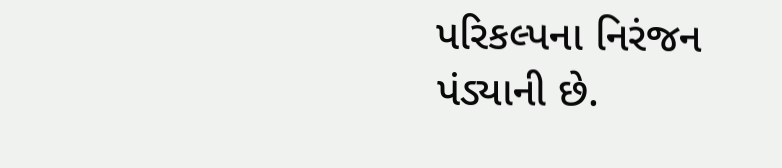પરિકલ્પના નિરંજન પંડ્યાની છે.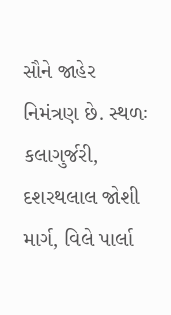સૌને જાહેર નિમંત્રણ છે. સ્થળઃ કલાગુર્જરી, દશરથલાલ જોશી માર્ગ, વિલે પાર્લા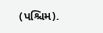(પશ્ચિમ).